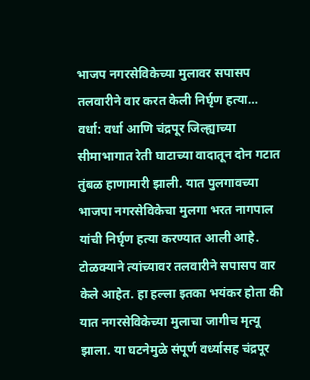भाजप नगरसेविकेच्या मुलावर सपासप तलवारीने वार करत केली निर्घृण हत्या…
वर्धा: वर्धा आणि चंद्रपूर जिल्ह्याच्या सीमाभागात रेती घाटाच्या वादातून दोन गटात तुंबळ हाणामारी झाली. यात पुलगावच्या भाजपा नगरसेविकेचा मुलगा भरत नागपाल यांची निर्घृण हत्या करण्यात आली आहे. टोळक्याने त्यांच्यावर तलवारीने सपासप वार केले आहेत. हा हल्ला इतका भयंकर होता की यात नगरसेविकेच्या मुलाचा जागीच मृत्यू झाला. या घटनेमुळे संपूर्ण वर्ध्यासह चंद्रपूर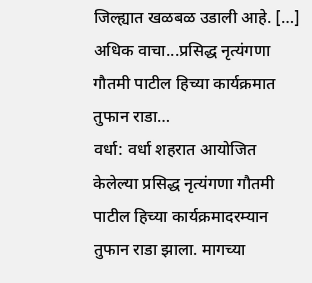जिल्ह्यात खळबळ उडाली आहे. […]
अधिक वाचा...प्रसिद्ध नृत्यंगणा गौतमी पाटील हिच्या कार्यक्रमात तुफान राडा…
वर्धा: वर्धा शहरात आयोजित केलेल्या प्रसिद्ध नृत्यंगणा गौतमी पाटील हिच्या कार्यक्रमादरम्यान तुफान राडा झाला. मागच्या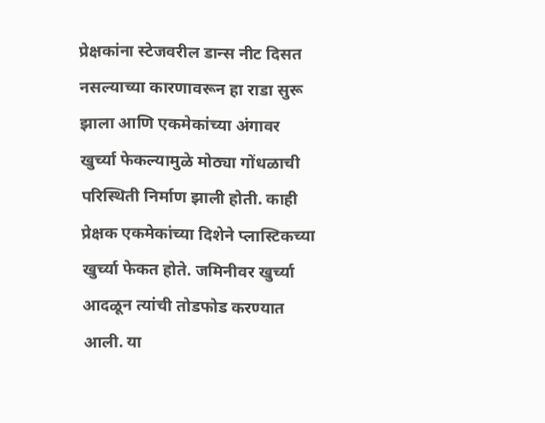प्रेक्षकांना स्टेजवरील डान्स नीट दिसत नसल्याच्या कारणावरून हा राडा सुरू झाला आणि एकमेकांच्या अंगावर खुर्च्या फेकल्यामुळे मोठ्या गोंधळाची परिस्थिती निर्माण झाली होती. काही प्रेक्षक एकमेकांच्या दिशेने प्लास्टिकच्या खुर्च्या फेकत होते. जमिनीवर खुर्च्या आदळून त्यांची तोडफोड करण्यात आली. या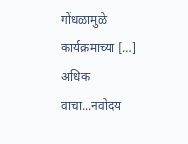गोंधळामुळे कार्यक्रमाच्या […]
अधिक वाचा...नवोदय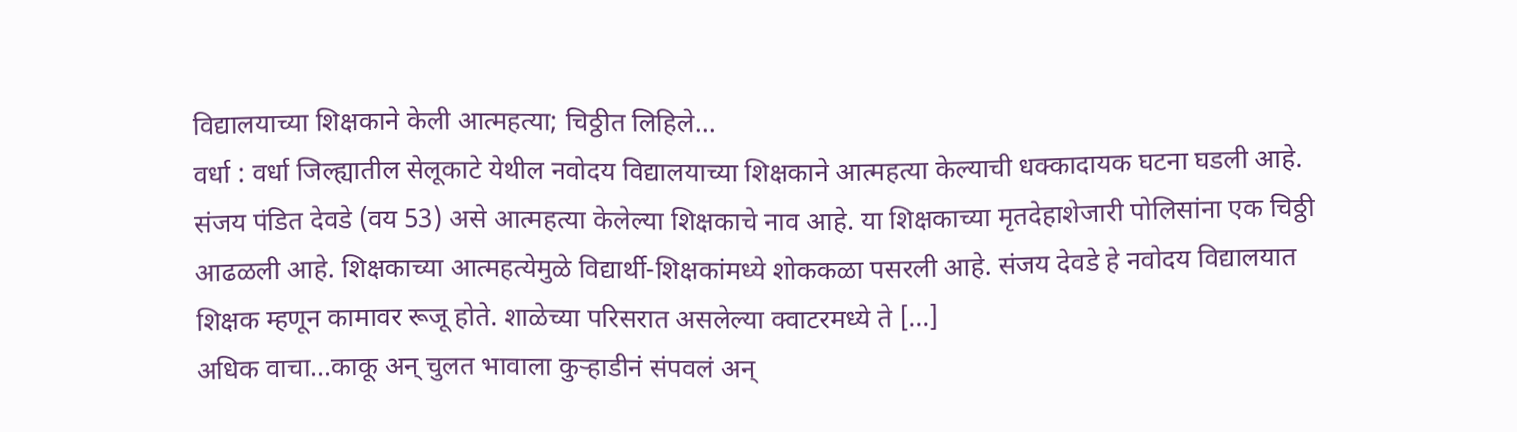विद्यालयाच्या शिक्षकाने केली आत्महत्या; चिठ्ठीत लिहिले…
वर्धा : वर्धा जिल्ह्यातील सेलूकाटे येथील नवोदय विद्यालयाच्या शिक्षकाने आत्महत्या केल्याची धक्कादायक घटना घडली आहे. संजय पंडित देवडे (वय 53) असे आत्महत्या केलेल्या शिक्षकाचे नाव आहे. या शिक्षकाच्या मृतदेहाशेजारी पोलिसांना एक चिठ्ठी आढळली आहे. शिक्षकाच्या आत्महत्येमुळे विद्यार्थी-शिक्षकांमध्ये शोककळा पसरली आहे. संजय देवडे हे नवोदय विद्यालयात शिक्षक म्हणून कामावर रूजू होते. शाळेच्या परिसरात असलेल्या क्वाटरमध्ये ते […]
अधिक वाचा...काकू अन् चुलत भावाला कुऱ्हाडीनं संपवलं अन्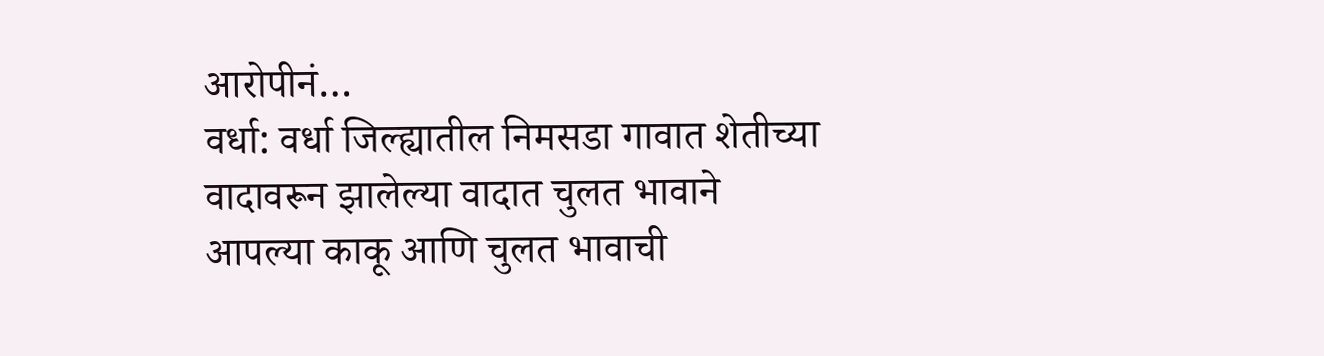आरोपीनं…
वर्धा: वर्धा जिल्ह्यातील निमसडा गावात शेतीच्या वादावरून झालेल्या वादात चुलत भावाने आपल्या काकू आणि चुलत भावाची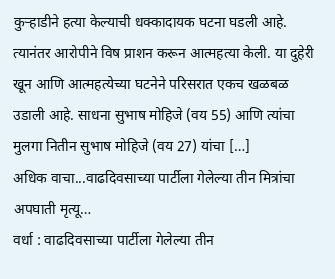कुऱ्हाडीने हत्या केल्याची धक्कादायक घटना घडली आहे. त्यानंतर आरोपीने विष प्राशन करून आत्महत्या केली. या दुहेरी खून आणि आत्महत्येच्या घटनेने परिसरात एकच खळबळ उडाली आहे. साधना सुभाष मोहिजे (वय 55) आणि त्यांचा मुलगा नितीन सुभाष मोहिजे (वय 27) यांचा […]
अधिक वाचा...वाढदिवसाच्या पार्टीला गेलेल्या तीन मित्रांचा अपघाती मृत्यू…
वर्धा : वाढदिवसाच्या पार्टीला गेलेल्या तीन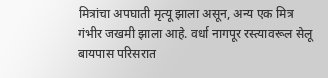मित्रांचा अपघाती मृत्यू झाला असून, अन्य एक मित्र गंभीर जखमी झाला आहे. वर्धा नागपूर रस्त्यावरूल सेलू बायपास परिसरात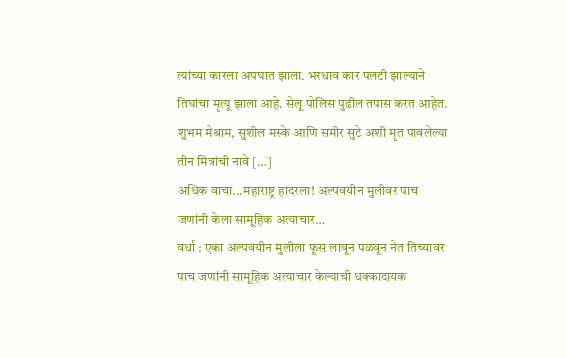त्यांच्या कारला अपघात झाला. भरधाव कार पलटी झाल्याने तिघांचा मृत्यू झाला आहे. सेलू पोलिस पुढील तपास करत आहेत. शुभम मेश्राम, सुशील मस्के आणि समीर सुटे अशी मृत पावलेल्या तीन मित्रांची नावे […]
अधिक वाचा...महाराष्ट्र हादरला! अल्पवयीन मुलीवर पाच जणांनी केला सामूहिक अत्याचार…
वर्धा : एका अल्पवयीन मुलीला फूस लावून पळवून नेत तिच्यावर पाच जणांनी सामूहिक अत्याचार केल्याची धक्कादायक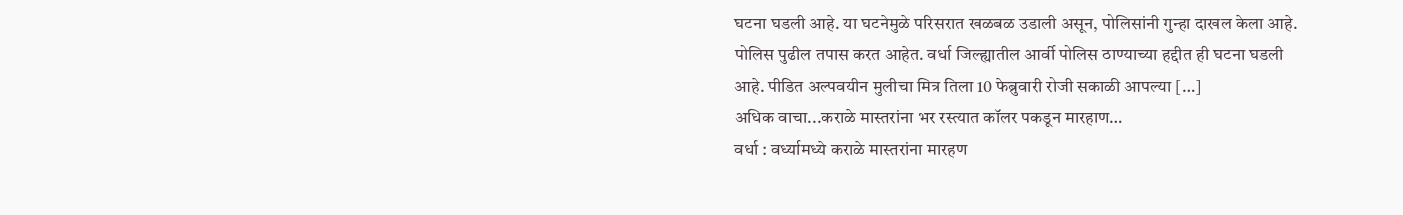घटना घडली आहे. या घटनेमुळे परिसरात खळबळ उडाली असून, पोलिसांनी गुन्हा दाखल केला आहे. पोलिस पुढील तपास करत आहेत. वर्धा जिल्ह्यातील आर्वी पोलिस ठाण्याच्या हद्दीत ही घटना घडली आहे. पीडित अल्पवयीन मुलीचा मित्र तिला 10 फेब्रुवारी रोजी सकाळी आपल्या […]
अधिक वाचा...कराळे मास्तरांना भर रस्त्यात कॉलर पकडून मारहाण…
वर्धा : वर्ध्यामध्ये कराळे मास्तरांना मारहण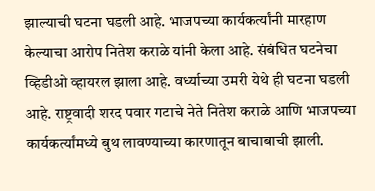झाल्याची घटना घडली आहे. भाजपच्या कार्यकर्त्यांनी मारहाण केल्याचा आरोप नितेश कराळे यांनी केला आहे. संबंधित घटनेचा व्हिडीओ व्हायरल झाला आहे. वर्ध्याच्या उमरी येथे ही घटना घडली आहे. राष्ट्रवादी शरद पवार गटाचे नेते नितेश कराळे आणि भाजपच्या कार्यकर्त्यांमध्ये बुथ लावण्याच्या कारणातून बाचाबाची झाली.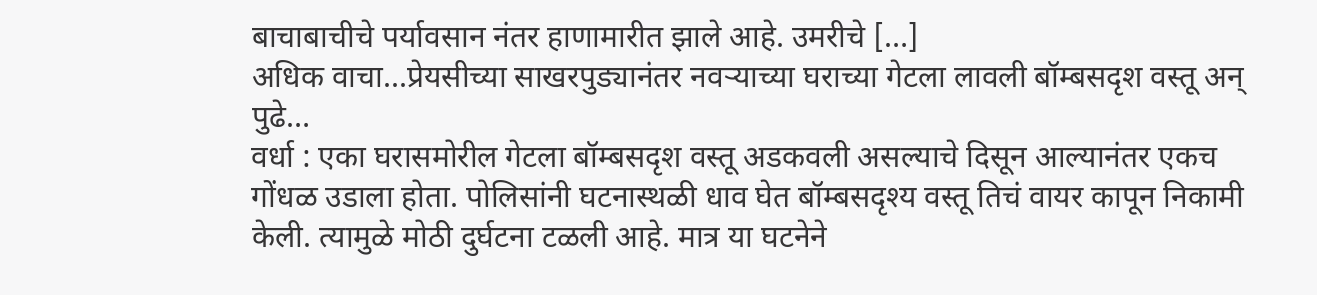बाचाबाचीचे पर्यावसान नंतर हाणामारीत झाले आहे. उमरीचे […]
अधिक वाचा...प्रेयसीच्या साखरपुड्यानंतर नवऱ्याच्या घराच्या गेटला लावली बॉम्बसदृश वस्तू अन् पुढे…
वर्धा : एका घरासमोरील गेटला बॉम्बसदृश वस्तू अडकवली असल्याचे दिसून आल्यानंतर एकच गोंधळ उडाला होता. पोलिसांनी घटनास्थळी धाव घेत बॉम्बसदृश्य वस्तू तिचं वायर कापून निकामी केली. त्यामुळे मोठी दुर्घटना टळली आहे. मात्र या घटनेने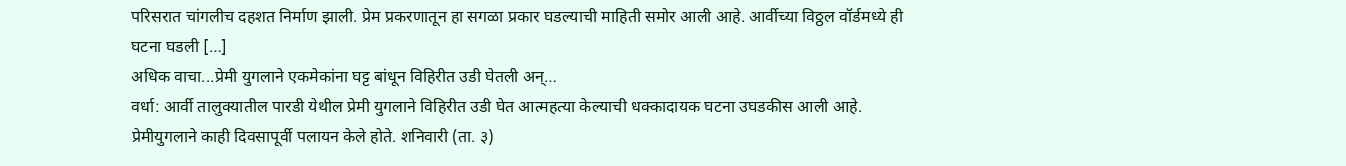परिसरात चांगलीच दहशत निर्माण झाली. प्रेम प्रकरणातून हा सगळा प्रकार घडल्याची माहिती समोर आली आहे. आर्वीच्या विठ्ठल वॉर्डमध्ये ही घटना घडली […]
अधिक वाचा...प्रेमी युगलाने एकमेकांना घट्ट बांधून विहिरीत उडी घेतली अन्…
वर्धा: आर्वी तालुक्यातील पारडी येथील प्रेमी युगलाने विहिरीत उडी घेत आत्महत्या केल्याची धक्कादायक घटना उघडकीस आली आहे. प्रेमीयुगलाने काही दिवसापूर्वी पलायन केले होते. शनिवारी (ता. ३)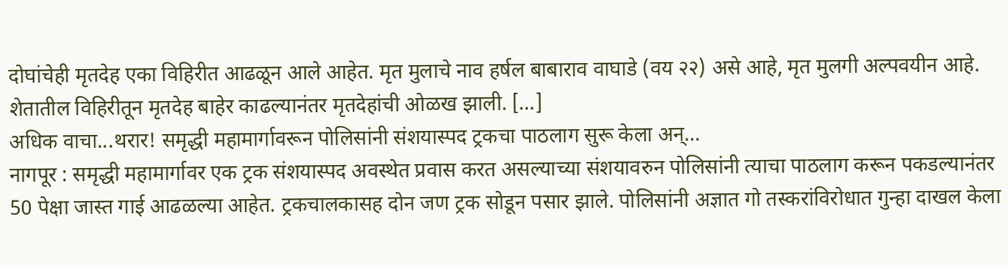दोघांचेही मृतदेह एका विहिरीत आढळून आले आहेत. मृत मुलाचे नाव हर्षल बाबाराव वाघाडे (वय २२) असे आहे, मृत मुलगी अल्पवयीन आहे. शेतातील विहिरीतून मृतदेह बाहेर काढल्यानंतर मृतदेहांची ओळख झाली. […]
अधिक वाचा...थरार! समृद्धी महामार्गावरून पोलिसांनी संशयास्पद ट्रकचा पाठलाग सुरू केला अन्…
नागपूर : समृद्धी महामार्गावर एक ट्रक संशयास्पद अवस्थेत प्रवास करत असल्याच्या संशयावरुन पोलिसांनी त्याचा पाठलाग करून पकडल्यानंतर 50 पेक्षा जास्त गाई आढळल्या आहेत. ट्रकचालकासह दोन जण ट्रक सोडून पसार झाले. पोलिसांनी अज्ञात गो तस्करांविरोधात गुन्हा दाखल केला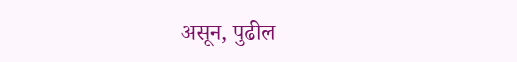असून, पुढील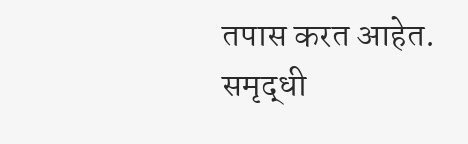तपास करत आहेत. समृद्धी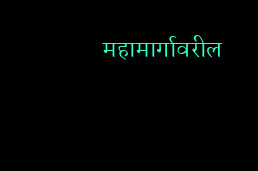महामार्गावरील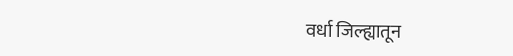वर्धा जिल्ह्यातून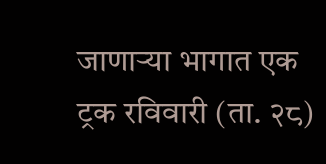जाणाऱ्या भागात एक ट्रक रविवारी (ता. २८)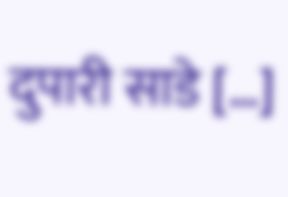दुपारी साडे […]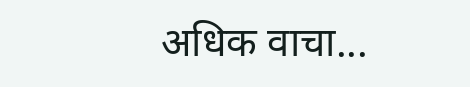अधिक वाचा...